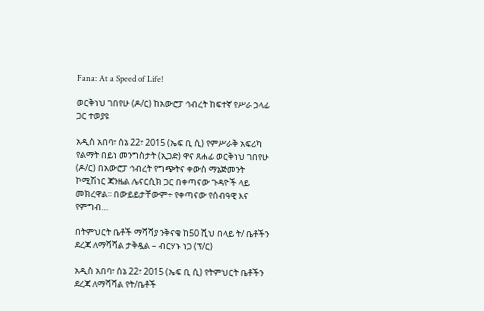Fana: At a Speed of Life!

ወርቅነህ ገበየሁ (ዶ/ር) ከአውሮፓ ኅብረት ከፍተኛ የሥራ ኃላፊ ጋር ተወያዩ

አዲስ አበባ፣ ሰኔ 22፣ 2015 (ኤፍ ቢ ሲ) የምሥራቅ አፍሪካ የልማት በይነ መንግስታት (ኢጋድ) ዋና ጸሐፊ ወርቅነህ ገበየሁ (ዶ/ር) በአውሮፓ ኅብረት የግጭትና ቀውስ ማኔጅመንት ኮሚሽነር ጃንዜል ሌናርሲክ ጋር በቀጣናው ጉዳዮች ላይ መክረዋል፡፡ በውይይታቸውም÷ የቀጣናው የሰብዓዊ እና የምግብ…

በትምህርት ቤቶች ማሻሻያ ንቅናቄ ከ50 ሺህ በላይ ት/ ቤቶችን ደረጃ ለማሻሻል ታቅዷል – ብርሃኑ ነጋ (ፕ/ር)

አዲስ አበባ፣ ሰኔ 22፣ 2015 (ኤፍ ቢ ሲ) የትምህርት ቤቶችን ደረጃ ለማሻሻል የት/ቤቶች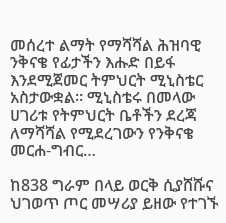መሰረተ ልማት የማሻሻል ሕዝባዊ ንቅናቄ የፊታችን እሑድ በይፋ እንደሚጀመር ትምህርት ሚኒስቴር አስታውቋል፡፡ ሚኒስቴሩ በመላው ሀገሪቱ የትምህርት ቤቶችን ደረጃ ለማሻሻል የሚደረገውን የንቅናቄ መርሐ-ግብር…

ከ838 ግራም በላይ ወርቅ ሲያሸሹና ህገወጥ ጦር መሣሪያ ይዘው የተገኙ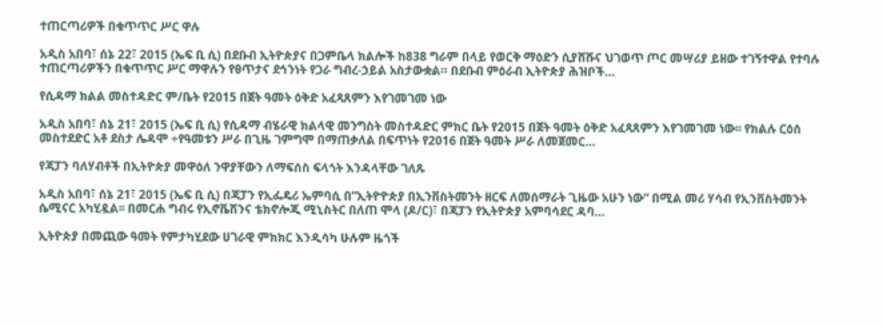ተጠርጣሪዎች በቁጥጥር ሥር ዋሉ

አዲስ አበባ፣ ሰኔ 22፣ 2015 (ኤፍ ቢ ሲ) በደቡብ ኢትዮጵያና በጋምቤላ ክልሎች ከ838 ግራም በላይ የወርቅ ማዕድን ሲያሸሹና ህገወጥ ጦር መሣሪያ ይዘው ተገኝተዋል የተባሉ ተጠርጣሪዎችን በቁጥጥር ሥር ማዋሉን የፀጥታና ደኅንነት የጋራ ግብረ-ኃይል አስታውቋል። በደቡብ ምዕራብ ኢትዮጵያ ሕዝቦች…

የሲዳማ ክልል መስተዳድር ም/ቤት የ2015 በጀት ዓመት ዕቅድ አፈጻጸምን እየገመገመ ነው

አዲስ አበባ፣ ሰኔ 21፣ 2015 (ኤፍ ቢ ሲ) የሲዳማ ብሄራዊ ክልላዊ መንግስት መስተዳድር ምክር ቤት የ2015 በጀት ዓመት ዕቅድ አፈጻጸምን እየገመገመ ነው፡፡ የክልሉ ርዕሰ መስተደድር አቶ ደስታ ሌዳሞ ÷የዓመቱን ሥራ በጊዜ ገምግሞ በማጠቃለል በፍጥነት የ2016 በጀት ዓመት ሥራ ለመጀመር…

የጃፓን ባለሃብቶች በኢትዮጵያ መዋዕለ ንዋያቸውን ለማፍሰስ ፍላጎት እንዳላቸው ገለጹ

አዲስ አበባ፣ ሰኔ 21፣ 2015 (ኤፍ ቢ ሲ) በጃፓን የኢፌዴሪ ኤምባሲ በ”ኢትዮዮጵያ በኢንቨስትመንት ዘርፍ ለመሰማራት ጊዜው አሁን ነው” በሚል መሪ ሃሳብ የኢንቨስትመንት ሴሚናር አካሂዷል፡፡ በመርሐ ግብሩ የኢኖቬሽንና ቴክኖሎጂ ሚኒስትር በለጠ ሞላ (ዶ/ር)፣ በጃፓን የኢትዮጵያ አምባሳደር ዳባ…

ኢትዮጵያ በመጪው ዓመት የምታካሂደው ሀገራዊ ምክክር እንዲሳካ ሁሉም ዜጎች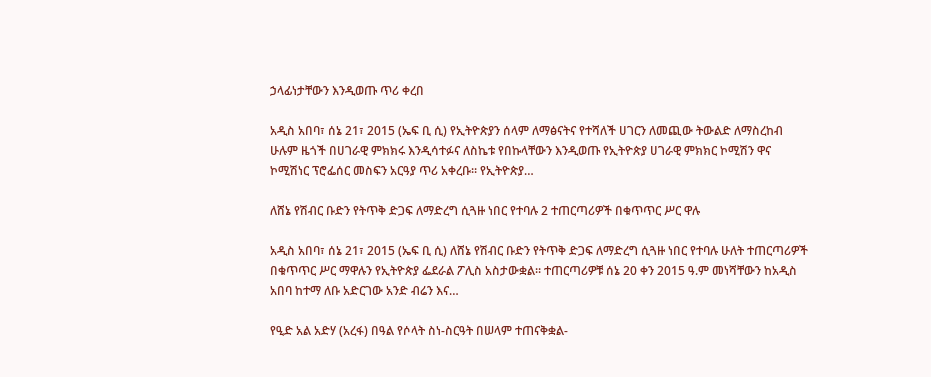ኃላፊነታቸውን እንዲወጡ ጥሪ ቀረበ

አዲስ አበባ፣ ሰኔ 21፣ 2015 (ኤፍ ቢ ሲ) የኢትዮጵያን ሰላም ለማፅናትና የተሻለች ሀገርን ለመጪው ትውልድ ለማስረከብ ሁሉም ዜጎች በሀገራዊ ምክክሩ እንዲሳተፉና ለስኬቱ የበኩላቸውን እንዲወጡ የኢትዮጵያ ሀገራዊ ምክክር ኮሚሽን ዋና ኮሚሽነር ፕሮፌሰር መስፍን አርዓያ ጥሪ አቀረቡ። የኢትዮጵያ…

ለሸኔ የሽብር ቡድን የትጥቅ ድጋፍ ለማድረግ ሲጓዙ ነበር የተባሉ 2 ተጠርጣሪዎች በቁጥጥር ሥር ዋሉ

አዲስ አበባ፣ ሰኔ 21፣ 2015 (ኤፍ ቢ ሲ) ለሸኔ የሽብር ቡድን የትጥቅ ድጋፍ ለማድረግ ሲጓዙ ነበር የተባሉ ሁለት ተጠርጣሪዎች በቁጥጥር ሥር ማዋሉን የኢትዮጵያ ፌደራል ፖሊስ አስታውቋል። ተጠርጣሪዎቹ ሰኔ 20 ቀን 2015 ዓ.ም መነሻቸውን ከአዲስ አበባ ከተማ ለቡ አድርገው አንድ ብሬን እና…

የዒድ አል አድሃ (አረፋ) በዓል የሶላት ስነ-ስርዓት በሠላም ተጠናቅቋል-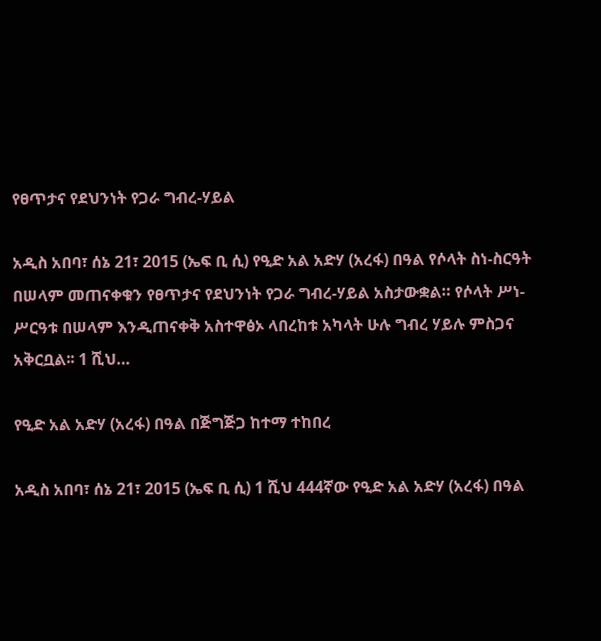የፀጥታና የደህንነት የጋራ ግብረ-ሃይል

አዲስ አበባ፣ ሰኔ 21፣ 2015 (ኤፍ ቢ ሲ) የዒድ አል አድሃ (አረፋ) በዓል የሶላት ስነ-ስርዓት በሠላም መጠናቀቁን የፀጥታና የደህንነት የጋራ ግብረ-ሃይል አስታውቋል። የሶላት ሥነ-ሥርዓቱ በሠላም እንዲጠናቀቅ አስተዋፅኦ ላበረከቱ አካላት ሁሉ ግብረ ሃይሉ ምስጋና አቅርቧል፡፡ 1 ሺህ…

የዒድ አል አድሃ (አረፋ) በዓል በጅግጅጋ ከተማ ተከበረ

አዲስ አበባ፣ ሰኔ 21፣ 2015 (ኤፍ ቢ ሲ) 1 ሺህ 444ኛው የዒድ አል አድሃ (አረፋ) በዓል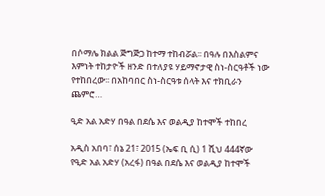በሶማሌ ክልል ጅግጅጋ ከተማ ተከብሯል፡፡ በዓሉ በእስልምና እምነት ተከታዮች ዘንድ በተለያዩ ሃይማኖታዊ ስነ-ስርዓቶች ነው የተከበረው፡፡ በአከባበር ስነ-ስርዓቱ ሰላት እና ተክቢራን ጨምሮ…

ዒድ አል አድሃ በዓል በደሴ እና ወልዲያ ከተሞች ተከበረ

አዲስ አበባ፣ ሰኔ 21፣ 2015 (ኤፍ ቢ ሲ) 1 ሺህ 444ኛው የዒድ አል አድሃ (አረፋ) በዓል በደሴ እና ወልዲያ ከተሞች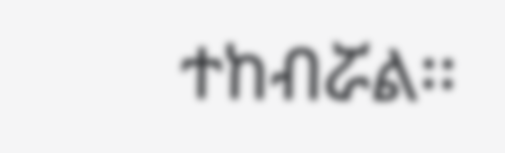ተከብሯል፡፡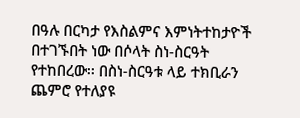በዓሉ በርካታ የእስልምና እምነትተከታዮች በተገኙበት ነው በሶላት ስነ-ስርዓት የተከበረው፡፡ በስነ-ስርዓቱ ላይ ተክቢራን ጨምሮ የተለያዩ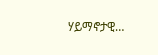ሃይማኖታዊ…